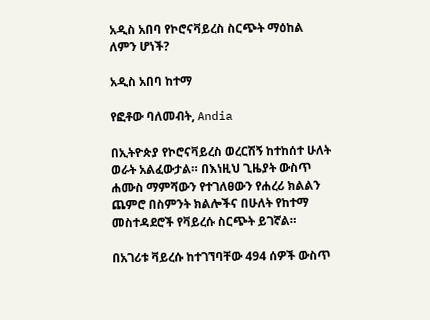አዲስ አበባ የኮሮናቫይረስ ስርጭት ማዕከል ለምን ሆነች?

አዲስ አበባ ከተማ

የፎቶው ባለመብት, Andia

በኢትዮጵያ የኮሮናቫይረስ ወረርሽኝ ከተከሰተ ሁለት ወራት አልፈውታል። በእነዚህ ጊዜያት ውስጥ ሐሙስ ማምሻውን የተገለፀውን የሐረሪ ክልልን ጨምሮ በስምንት ክልሎችና በሁለት የከተማ መስተዳደሮች የቫይረሱ ስርጭት ይገኛል።

በአገሪቱ ቫይረሱ ከተገኘባቸው 494 ሰዎች ውስጥ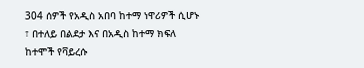304 ሰዎች የአዲስ አበባ ከተማ ነዋሪዎች ሲሆኑ ፣ በተለይ በልደታ እና በአዲስ ከተማ ክፍለ ከተሞች የቫይረሱ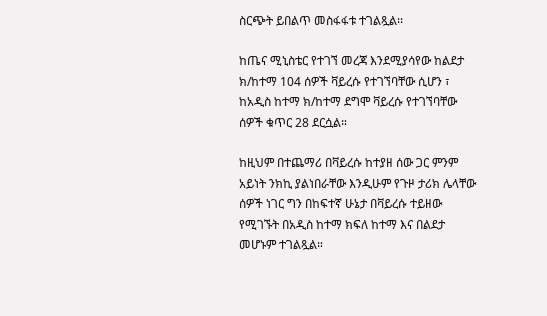ስርጭት ይበልጥ መስፋፋቱ ተገልጿል፡፡

ከጤና ሚኒስቴር የተገኘ መረጃ እንደሚያሳየው ከልደታ ክ/ከተማ 104 ሰዎች ቫይረሱ የተገኘባቸው ሲሆን ፣ ከአዲስ ከተማ ክ/ከተማ ደግሞ ቫይረሱ የተገኘባቸው ሰዎች ቁጥር 28 ደርሷል።

ከዚህም በተጨማሪ በቫይረሱ ከተያዘ ሰው ጋር ምንም አይነት ንክኪ ያልነበራቸው እንዲሁም የጉዞ ታሪክ ሌላቸው ሰዎች ነገር ግን በከፍተኛ ሁኔታ በቫይረሱ ተይዘው የሚገኙት በአዲስ ከተማ ክፍለ ከተማ እና በልደታ መሆኑም ተገልጿል።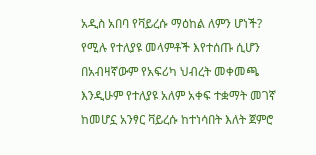አዲስ አበባ የቫይረሱ ማዕከል ለምን ሆነች? የሚሉ የተለያዩ መላምቶች እየተሰጡ ሲሆን በአብዛኛውም የአፍሪካ ህብረት መቀመጫ እንዲሁም የተለያዩ አለም አቀፍ ተቋማት መገኛ ከመሆኗ አንፃር ቫይረሱ ከተነሳበት እለት ጀምሮ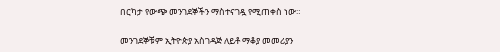በርካታ የውጭ መንገደኞችን ማስተናገዷ የሚጠቀስ ነው።

መንገደኞቹም ኢትዮጵያ አስገዳጅ ለይቶ ማቆያ መመሪያን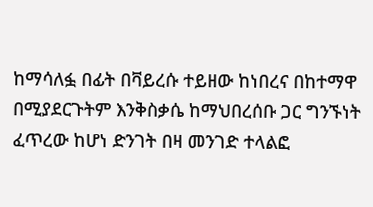ከማሳለፏ በፊት በቫይረሱ ተይዘው ከነበረና በከተማዋ በሚያደርጉትም እንቅስቃሴ ከማህበረሰቡ ጋር ግንኙነት ፈጥረው ከሆነ ድንገት በዛ መንገድ ተላልፎ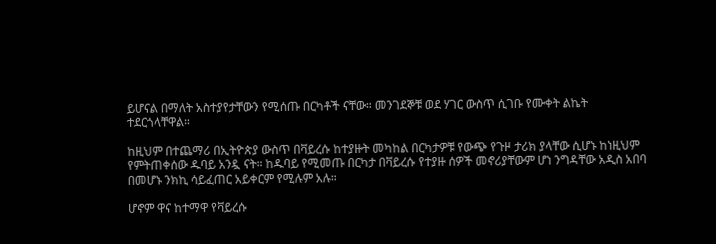ይሆናል በማለት አስተያየታቸውን የሚሰጡ በርካቶች ናቸው። መንገደኞቹ ወደ ሃገር ውስጥ ሲገቡ የሙቀት ልኬት ተደርጎላቸዋል።

ከዚህም በተጨማሪ በኢትዮጵያ ውስጥ በቫይረሱ ከተያዙት መካከል በርካታዎቹ የውጭ የጉዞ ታሪክ ያላቸው ሲሆኑ ከነዚህም የምትጠቀሰው ዱባይ አንዷ ናት። ከዱባይ የሚመጡ በርካታ በቫይረሱ የተያዙ ሰዎች መኖሪያቸውም ሆነ ንግዳቸው አዲስ አበባ በመሆኑ ንክኪ ሳይፈጠር አይቀርም የሚሉም አሉ።

ሆኖም ዋና ከተማዋ የቫይረሱ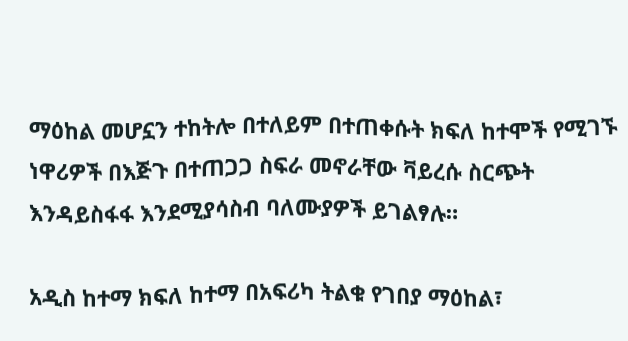ማዕከል መሆኗን ተከትሎ በተለይም በተጠቀሱት ክፍለ ከተሞች የሚገኙ ነዋሪዎች በእጅጉ በተጠጋጋ ስፍራ መኖራቸው ቫይረሱ ስርጭት እንዳይስፋፋ እንደሚያሳስብ ባለሙያዎች ይገልፃሉ።

አዲስ ከተማ ክፍለ ከተማ በአፍሪካ ትልቁ የገበያ ማዕከል፣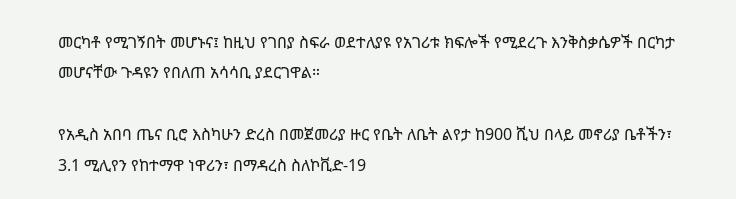መርካቶ የሚገኝበት መሆኑና፤ ከዚህ የገበያ ስፍራ ወደተለያዩ የአገሪቱ ክፍሎች የሚደረጉ እንቅስቃሴዎች በርካታ መሆናቸው ጉዳዩን የበለጠ አሳሳቢ ያደርገዋል።

የአዲስ አበባ ጤና ቢሮ እስካሁን ድረስ በመጀመሪያ ዙር የቤት ለቤት ልየታ ከ900 ሺህ በላይ መኖሪያ ቤቶችን፣ 3.1 ሚሊየን የከተማዋ ነዋሪን፣ በማዳረስ ስለኮቪድ-19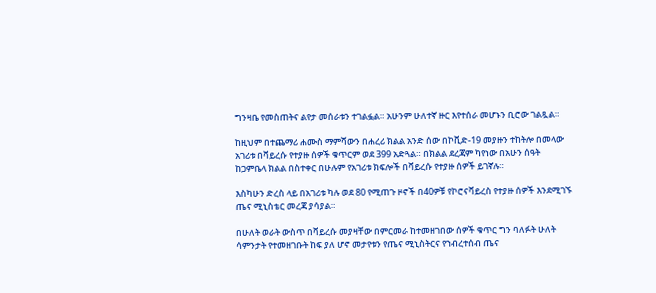ግንዛቤ የመስጠትና ልየታ መሰራቱን ተገልፏል። አሁንም ሁለተኛ ዙር እየተሰራ መሆኑን ቢሮው ገልጿል።

ከዚህም በተጨማሪ ሐሙስ ማምሻውን በሐረሪ ክልል አንድ ሰው በኮቪድ-19 መያዙን ተከትሎ በመላው አገሪቱ በቫይረሱ የተያዙ ሰዎች ቁጥርም ወደ 399 አድጓል። በክልል ደረጃም ካየነው በአሁን ሰዓት ከጋምቤላ ክልል በስተቀር በሁሉም የአገሪቱ ክፍሎች በቫይረሱ የተያዙ ሰዎች ይገኛሉ።

እስካሁን ድረስ ላይ በአገሪቱ ካሉ ወደ 80 የሚጠጉ ዞኖች በ40ዎቹ የኮሮናቫይረስ የተያዙ ሰዎች እንደሚገኙ ጤና ሚኒስቴር መረጃ ያሳያል።

በሁለት ወራት ውስጥ በቫይረሱ መያዛቸው በምርመራ ከተመዘገበው ሰዎች ቁጥር ግን ባለፉት ሁለት ሳምንታት የተመዘገቡት ከፍ ያለ ሆኖ መታየቱን የጤና ሚኒስትርና የኀብረተሰብ ጤና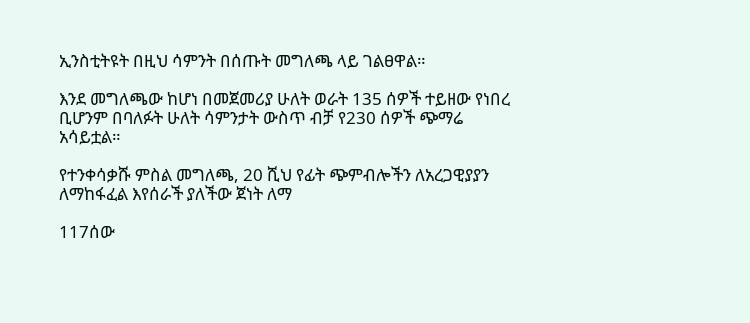ኢንስቲትዩት በዚህ ሳምንት በሰጡት መግለጫ ላይ ገልፀዋል።

እንደ መግለጫው ከሆነ በመጀመሪያ ሁለት ወራት 135 ሰዎች ተይዘው የነበረ ቢሆንም በባለፉት ሁለት ሳምንታት ውስጥ ብቻ የ230 ሰዎች ጭማሬ አሳይቷል።

የተንቀሳቃሹ ምስል መግለጫ, 20 ሺህ የፊት ጭምብሎችን ለአረጋዊያያን ለማከፋፈል እየሰራች ያለችው ጀነት ለማ

117ሰው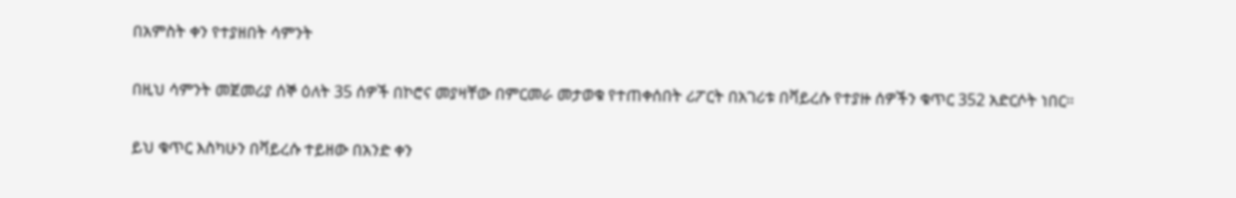በአምስት ቀን የተያዘበት ሳምንት

በዚህ ሳምንት መጀመሪያ ሰኞ ዕለት 35 ሰዎች በኮሮና መያዛቸው በምርመራ መታወቁ የተጠቀሰበት ሪፖርት በአገሪቱ በቫይረሱ የተያዙ ሰዎችን ቁጥር 352 አድርሶት ነበር።

ይህ ቁጥር እስካሁን በቫይረሱ ተይዘው በአንድ ቀን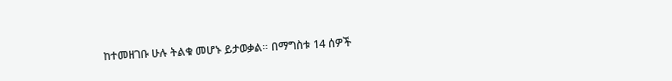ከተመዘገቡ ሁሉ ትልቁ መሆኑ ይታወቃል። በማግስቱ 14 ሰዎች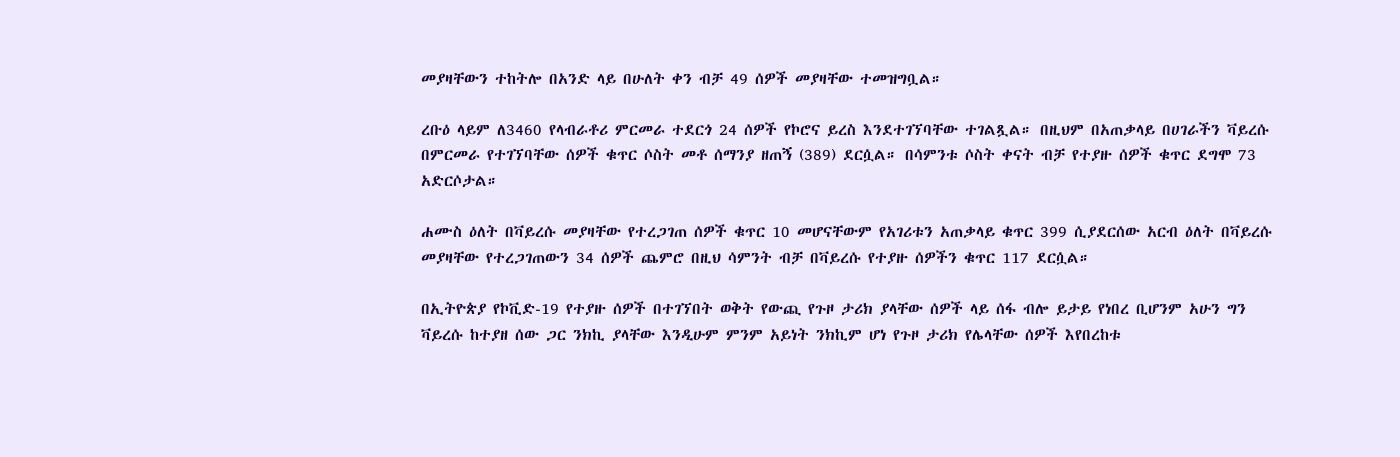መያዛቸውን ተከትሎ በአንድ ላይ በሁለት ቀን ብቻ 49 ሰዎች መያዛቸው ተመዝግቧል።

ረቡዕ ላይም ለ3460 የላብራቶሪ ምርመራ ተደርጎ 24 ሰዎች የኮሮና ይረስ እንደተገኘባቸው ተገልጿል። በዚህም በአጠቃላይ በሀገራችን ቫይረሱ በምርመራ የተገኘባቸው ሰዎች ቁጥር ሶስት መቶ ሰማንያ ዘጠኝ (389) ደርሷል። በሳምንቱ ሶስት ቀናት ብቻ የተያዙ ሰዎች ቁጥር ደግሞ 73 አድርሶታል።

ሐሙስ ዕለት በቫይረሱ መያዛቸው የተረጋገጠ ሰዎች ቁጥር 10 መሆናቸውም የአገሪቱን አጠቃላይ ቁጥር 399 ሲያደርሰው አርብ ዕለት በቫይረሱ መያዛቸው የተረጋገጠውን 34 ሰዎች ጨምሮ በዚህ ሳምንት ብቻ በቫይረሱ የተያዙ ሰዎችን ቁጥር 117 ደርሷል።

በኢትዮጵያ የኮቪድ-19 የተያዙ ሰዎች በተገኘበት ወቅት የውጪ የጉዞ ታሪክ ያላቸው ሰዎች ላይ ሰፋ ብሎ ይታይ የነበረ ቢሆንም አሁን ግን ቫይረሱ ከተያዘ ሰው ጋር ንክኪ ያላቸው እንዲሁም ምንም አይነት ንክኪም ሆነ የጉዞ ታሪክ የሌላቸው ሰዎች እየበረከቱ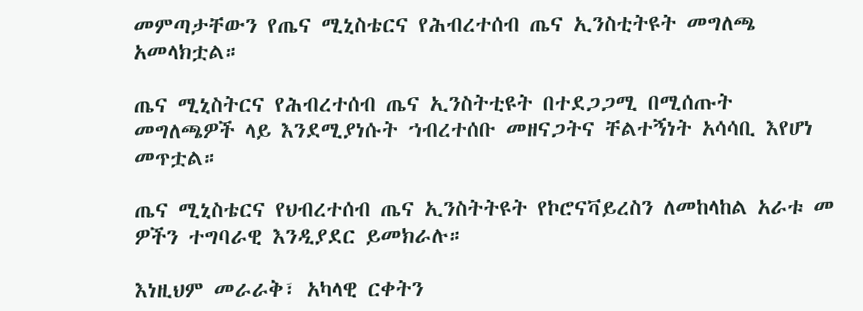መምጣታቸውን የጤና ሚኒስቴርና የሕብረተሰብ ጤና ኢንስቲትዩት መግለጫ አመላክቷል።

ጤና ሚኒስትርና የሕብረተሰብ ጤና ኢንስትቲዩት በተደጋጋሚ በሚሰጡት መግለጫዎች ላይ እንደሚያነሱት ኀብረተሰቡ መዘናጋትና ቸልተኝነት አሳሳቢ እየሆነ መጥቷል።

ጤና ሚኒስቴርና የህብረተሰብ ጤና ኢንስትትዩት የኮሮናቫይረስን ለመከላከል አራቱ መ ዎችን ተግባራዊ እንዲያደር ይመክራሉ።

እነዚህም መራራቅ፣ አካላዊ ርቀትን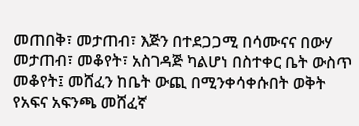መጠበቅ፣ መታጠብ፣ እጅን በተደጋጋሚ በሳሙናና በውሃ መታጠብ፣ መቆየት፣ አስገዳጅ ካልሆነ በስተቀር ቤት ውስጥ መቆየት፤ መሸፈን ከቤት ውጪ በሚንቀሳቀሱበት ወቅት የአፍና አፍንጫ መሸፈኛ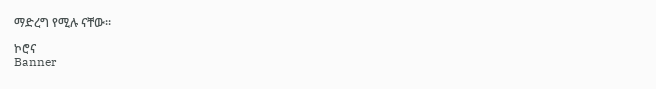ማድረግ የሚሉ ናቸው።

ኮሮና
Banner